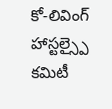కో-లివింగ్ హాస్టల్స్పై కమిటీ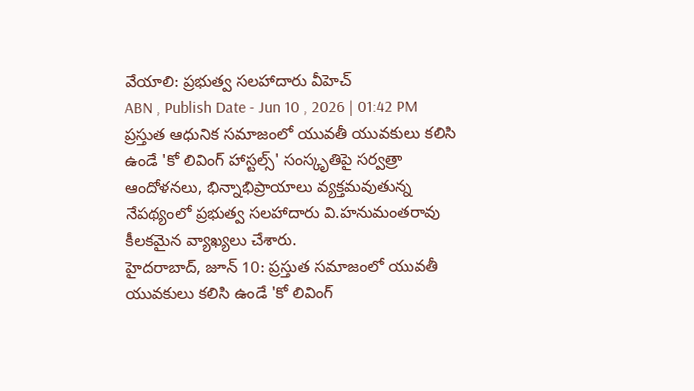వేయాలి: ప్రభుత్వ సలహాదారు వీహెచ్
ABN , Publish Date - Jun 10 , 2026 | 01:42 PM
ప్రస్తుత ఆధునిక సమాజంలో యువతీ యువకులు కలిసి ఉండే 'కో లివింగ్ హాస్టల్స్' సంస్కృతిపై సర్వత్రా ఆందోళనలు, భిన్నాభిప్రాయాలు వ్యక్తమవుతున్న నేపథ్యంలో ప్రభుత్వ సలహాదారు వి.హనుమంతరావు కీలకమైన వ్యాఖ్యలు చేశారు.
హైదరాబాద్, జూన్ 10: ప్రస్తుత సమాజంలో యువతీ యువకులు కలిసి ఉండే 'కో లివింగ్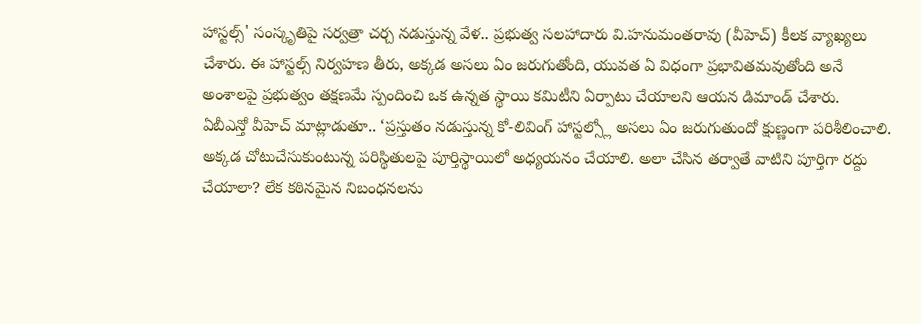హాస్టల్స్' సంస్కృతిపై సర్వత్రా చర్చ నడుస్తున్న వేళ.. ప్రభుత్వ సలహాదారు వి.హనుమంతరావు (వీహెచ్) కీలక వ్యాఖ్యలు చేశారు. ఈ హాస్టల్స్ నిర్వహణ తీరు, అక్కడ అసలు ఏం జరుగుతోంది, యువత ఏ విధంగా ప్రభావితమవుతోంది అనే అంశాలపై ప్రభుత్వం తక్షణమే స్పందించి ఒక ఉన్నత స్థాయి కమిటీని ఏర్పాటు చేయాలని ఆయన డిమాండ్ చేశారు.
ఏబీఎన్తో వీహెచ్ మాట్లాడుతూ.. ‘ప్రస్తుతం నడుస్తున్న కో-లివింగ్ హాస్టల్స్లో అసలు ఏం జరుగుతుందో క్షుణ్ణంగా పరిశీలించాలి. అక్కడ చోటుచేసుకుంటున్న పరిస్థితులపై పూర్తిస్థాయిలో అధ్యయనం చేయాలి. అలా చేసిన తర్వాతే వాటిని పూర్తిగా రద్దు చేయాలా? లేక కఠినమైన నిబంధనలను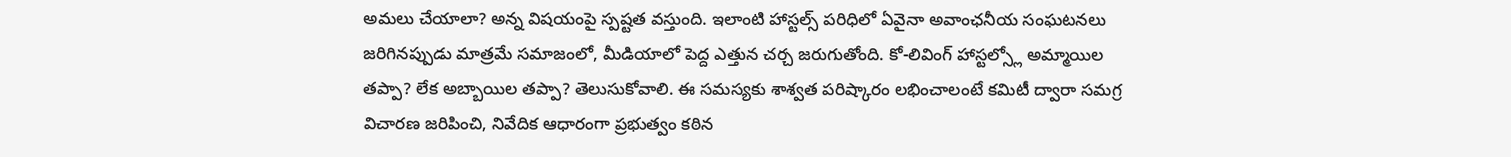అమలు చేయాలా? అన్న విషయంపై స్పష్టత వస్తుంది. ఇలాంటి హాస్టల్స్ పరిధిలో ఏవైనా అవాంఛనీయ సంఘటనలు జరిగినప్పుడు మాత్రమే సమాజంలో, మీడియాలో పెద్ద ఎత్తున చర్చ జరుగుతోంది. కో-లివింగ్ హాస్టల్స్లో అమ్మాయిల తప్పా? లేక అబ్బాయిల తప్పా? తెలుసుకోవాలి. ఈ సమస్యకు శాశ్వత పరిష్కారం లభించాలంటే కమిటీ ద్వారా సమగ్ర విచారణ జరిపించి, నివేదిక ఆధారంగా ప్రభుత్వం కఠిన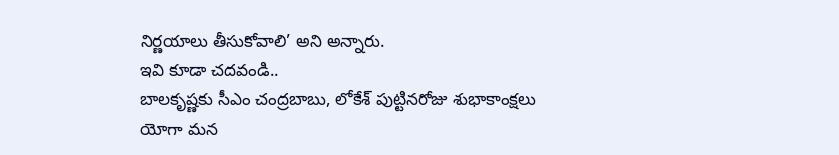నిర్ణయాలు తీసుకోవాలి’ అని అన్నారు.
ఇవి కూడా చదవండి..
బాలకృష్ణకు సీఎం చంద్రబాబు, లోకేశ్ పుట్టినరోజు శుభాకాంక్షలు
యోగా మన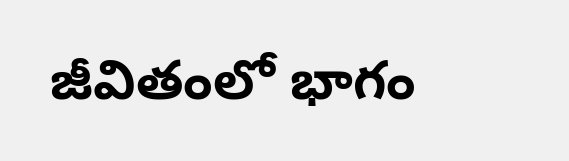జీవితంలో భాగం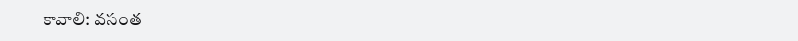కావాలి: వసంత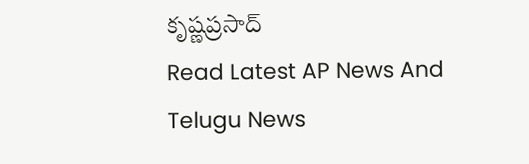కృష్ణప్రసాద్
Read Latest AP News And Telugu News